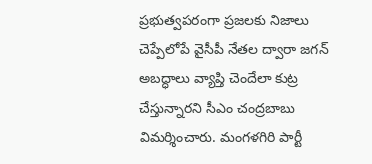ప్రభుత్వపరంగా ప్రజలకు నిజాలు చెప్పేలోపే వైసీపీ నేతల ద్వారా జగన్ అబద్ధాలు వ్యాప్తి చెందేలా కుట్ర చేస్తున్నారని సీఎం చంద్రబాబు విమర్శించారు. మంగళగిరి పార్టీ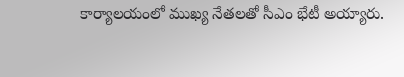కార్యాలయంలో ముఖ్య నేతలతో సీఎం భేటీ అయ్యారు.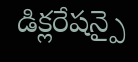డిక్లరేషన్పై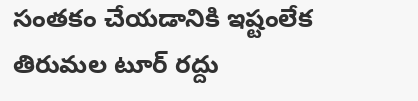సంతకం చేయడానికి ఇష్టంలేక తిరుమల టూర్ రద్దు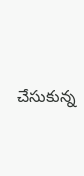చేసుకున్న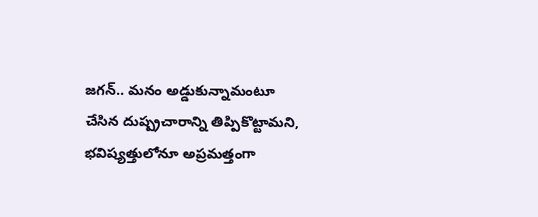జగన్.. మనం అడ్డుకున్నామంటూ చేసిన దుష్ప్రచారాన్ని తిప్పికొట్టామని, భవిష్యత్తులోనూ అప్రమత్తంగా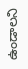ఉండాలని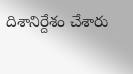దిశానిర్దేశం చేశారు